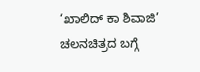‘ಖಾಲಿದ್ ಕಾ ಶಿವಾಜಿ’ ಚಲನಚಿತ್ರದ ಬಗ್ಗೆ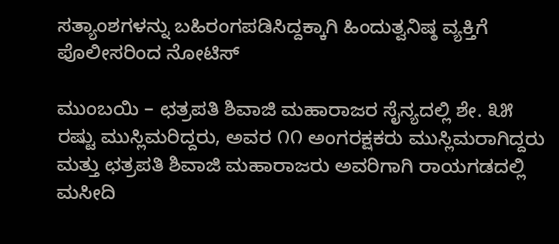ಸತ್ಯಾಂಶಗಳನ್ನು ಬಹಿರಂಗಪಡಿಸಿದ್ದಕ್ಕಾಗಿ ಹಿಂದುತ್ವನಿಷ್ಠ ವ್ಯಕ್ತಿಗೆ ಪೊಲೀಸರಿಂದ ನೋಟಿಸ್

ಮುಂಬಯಿ – ಛತ್ರಪತಿ ಶಿವಾಜಿ ಮಹಾರಾಜರ ಸೈನ್ಯದಲ್ಲಿ ಶೇ. ೩೫ ರಷ್ಟು ಮುಸ್ಲಿಮರಿದ್ದರು, ಅವರ ೧೧ ಅಂಗರಕ್ಷಕರು ಮುಸ್ಲಿಮರಾಗಿದ್ದರು ಮತ್ತು ಛತ್ರಪತಿ ಶಿವಾಜಿ ಮಹಾರಾಜರು ಅವರಿಗಾಗಿ ರಾಯಗಡದಲ್ಲಿ ಮಸೀದಿ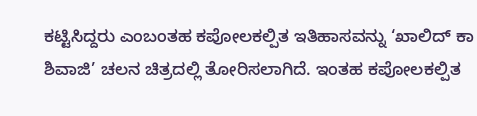ಕಟ್ಟಿಸಿದ್ದರು ಎಂಬಂತಹ ಕಪೋಲಕಲ್ಪಿತ ಇತಿಹಾಸವನ್ನು ‘ಖಾಲಿದ್ ಕಾ ಶಿವಾಜಿ’ ಚಲನ ಚಿತ್ರದಲ್ಲಿ ತೋರಿಸಲಾಗಿದೆ. ಇಂತಹ ಕಪೋಲಕಲ್ಪಿತ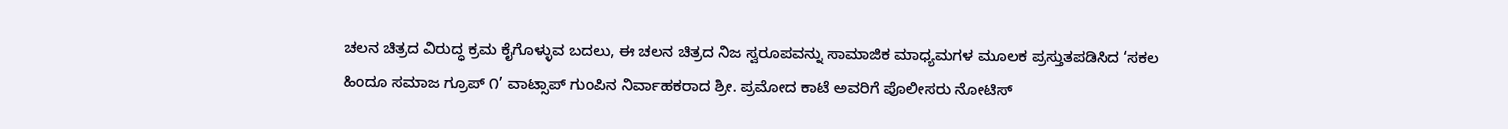ಚಲನ ಚಿತ್ರದ ವಿರುದ್ಧ ಕ್ರಮ ಕೈಗೊಳ್ಳುವ ಬದಲು, ಈ ಚಲನ ಚಿತ್ರದ ನಿಜ ಸ್ವರೂಪವನ್ನು ಸಾಮಾಜಿಕ ಮಾಧ್ಯಮಗಳ ಮೂಲಕ ಪ್ರಸ್ತುತಪಡಿಸಿದ ‘ಸಕಲ ಹಿಂದೂ ಸಮಾಜ ಗ್ರೂಪ್ ೧’ ವಾಟ್ಸಾಪ್ ಗುಂಪಿನ ನಿರ್ವಾಹಕರಾದ ಶ್ರೀ. ಪ್ರಮೋದ ಕಾಟೆ ಅವರಿಗೆ ಪೊಲೀಸರು ನೋಟಿಸ್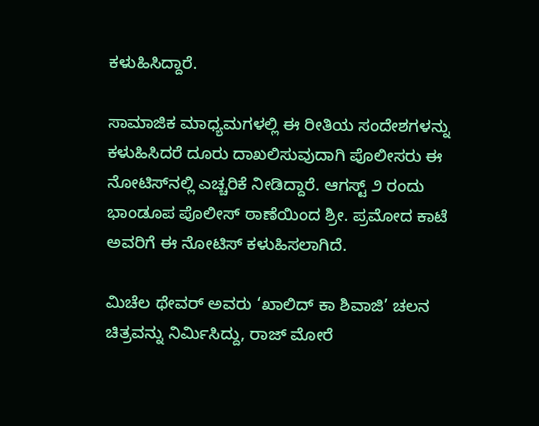ಕಳುಹಿಸಿದ್ದಾರೆ.

ಸಾಮಾಜಿಕ ಮಾಧ್ಯಮಗಳಲ್ಲಿ ಈ ರೀತಿಯ ಸಂದೇಶಗಳನ್ನು ಕಳುಹಿಸಿದರೆ ದೂರು ದಾಖಲಿಸುವುದಾಗಿ ಪೊಲೀಸರು ಈ ನೋಟಿಸ್‌ನಲ್ಲಿ ಎಚ್ಚರಿಕೆ ನೀಡಿದ್ದಾರೆ. ಆಗಸ್ಟ್ ೨ ರಂದು ಭಾಂಡೂಪ ಪೊಲೀಸ್ ಠಾಣೆಯಿಂದ ಶ್ರೀ. ಪ್ರಮೋದ ಕಾಟೆ ಅವರಿಗೆ ಈ ನೋಟಿಸ್ ಕಳುಹಿಸಲಾಗಿದೆ.

ಮಿಚೆಲ ಥೇವರ್ ಅವರು ‘ಖಾಲಿದ್ ಕಾ ಶಿವಾಜಿ’ ಚಲನ ಚಿತ್ರವನ್ನು ನಿರ್ಮಿಸಿದ್ದು, ರಾಜ್ ಮೋರೆ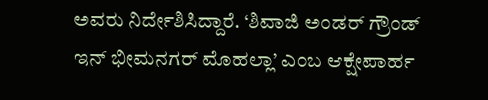ಅವರು ನಿರ್ದೇಶಿಸಿದ್ದಾರೆ. ‘ಶಿವಾಜಿ ಅಂಡರ್ ಗ್ರೌಂಡ್ ಇನ್ ಭೀಮನಗರ್ ಮೊಹಲ್ಲಾ’ ಎಂಬ ಆಕ್ಷೇಪಾರ್ಹ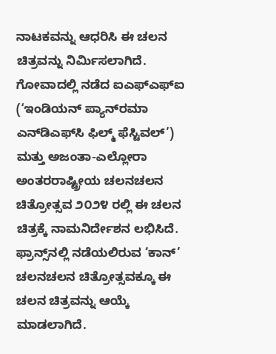ನಾಟಕವನ್ನು ಆಧರಿಸಿ ಈ ಚಲನ ಚಿತ್ರವನ್ನು ನಿರ್ಮಿಸಲಾಗಿದೆ. ಗೋವಾದಲ್ಲಿ ನಡೆದ ಐಎಫ್‌ಎಫ್‌ಐ (‘ಇಂಡಿಯನ್ ಪ್ಯಾನ್‌ರಮಾ ಎನ್‌ಡಿಎಫ್‌ಸಿ ಫಿಲ್ಮ್ ಫೆಸ್ಟಿವಲ್’) ಮತ್ತು ಅಜಂತಾ-ಎಲ್ಲೋರಾ ಅಂತರರಾಷ್ಟ್ರೀಯ ಚಲನಚಲನ ಚಿತ್ರೋತ್ಸವ ೨೦೨೪ ರಲ್ಲಿ ಈ ಚಲನ ಚಿತ್ರಕ್ಕೆ ನಾಮನಿರ್ದೇಶನ ಲಭಿಸಿದೆ. ಫ್ರಾನ್ಸ್‌ನಲ್ಲಿ ನಡೆಯಲಿರುವ ‘ಕಾನ್’ ಚಲನಚಲನ ಚಿತ್ರೋತ್ಸವಕ್ಕೂ ಈ ಚಲನ ಚಿತ್ರವನ್ನು ಆಯ್ಕೆ ಮಾಡಲಾಗಿದೆ.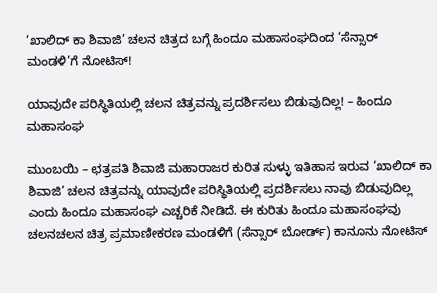‘ಖಾಲಿದ್ ಕಾ ಶಿವಾಜಿ’ ಚಲನ ಚಿತ್ರದ ಬಗ್ಗೆ ಹಿಂದೂ ಮಹಾಸಂಘದಿಂದ ‘ಸೆನ್ಸಾರ್ ಮಂಡಳಿ’ಗೆ ನೋಟಿಸ್!

ಯಾವುದೇ ಪರಿಸ್ಥಿತಿಯಲ್ಲಿ ಚಲನ ಚಿತ್ರವನ್ನು ಪ್ರದರ್ಶಿಸಲು ಬಿಡುವುದಿಲ್ಲ! – ಹಿಂದೂ ಮಹಾಸಂಘ

ಮುಂಬಯಿ – ಛತ್ರಪತಿ ಶಿವಾಜಿ ಮಹಾರಾಜರ ಕುರಿತ ಸುಳ್ಳು ಇತಿಹಾಸ ಇರುವ ‘ಖಾಲಿದ್ ಕಾ ಶಿವಾಜಿ’ ಚಲನ ಚಿತ್ರವನ್ನು ಯಾವುದೇ ಪರಿಸ್ಥಿತಿಯಲ್ಲಿ ಪ್ರದರ್ಶಿಸಲು ನಾವು ಬಿಡುವುದಿಲ್ಲ ಎಂದು ಹಿಂದೂ ಮಹಾಸಂಘ ಎಚ್ಚರಿಕೆ ನೀಡಿದೆ. ಈ ಕುರಿತು ಹಿಂದೂ ಮಹಾಸಂಘವು ಚಲನಚಲನ ಚಿತ್ರ ಪ್ರಮಾಣೀಕರಣ ಮಂಡಳಿಗೆ (ಸೆನ್ಸಾರ್ ಬೋರ್ಡ್) ಕಾನೂನು ನೋಟಿಸ್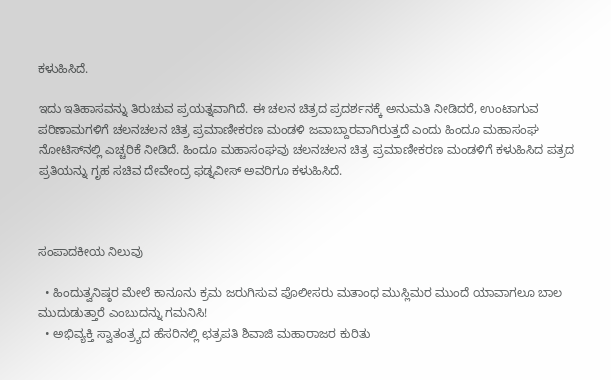ಕಳುಹಿಸಿದೆ.

ಇದು ಇತಿಹಾಸವನ್ನು ತಿರುಚುವ ಪ್ರಯತ್ನವಾಗಿದೆ. ಈ ಚಲನ ಚಿತ್ರದ ಪ್ರದರ್ಶನಕ್ಕೆ ಅನುಮತಿ ನೀಡಿದರೆ, ಉಂಟಾಗುವ ಪರಿಣಾಮಗಳಿಗೆ ಚಲನಚಲನ ಚಿತ್ರ ಪ್ರಮಾಣೀಕರಣ ಮಂಡಳಿ ಜವಾಬ್ದಾರವಾಗಿರುತ್ತದೆ ಎಂದು ಹಿಂದೂ ಮಹಾಸಂಘ ನೋಟಿಸ್‌ನಲ್ಲಿ ಎಚ್ಚರಿಕೆ ನೀಡಿದೆ. ಹಿಂದೂ ಮಹಾಸಂಘವು ಚಲನಚಲನ ಚಿತ್ರ ಪ್ರಮಾಣೀಕರಣ ಮಂಡಳಿಗೆ ಕಳುಹಿಸಿದ ಪತ್ರದ ಪ್ರತಿಯನ್ನು ಗೃಹ ಸಚಿವ ದೇವೇಂದ್ರ ಫಡ್ನವೀಸ್ ಅವರಿಗೂ ಕಳುಹಿಸಿದೆ.



ಸಂಪಾದಕೀಯ ನಿಲುವು

  • ಹಿಂದುತ್ವನಿಷ್ಠರ ಮೇಲೆ ಕಾನೂನು ಕ್ರಮ ಜರುಗಿಸುವ ಪೊಲೀಸರು ಮತಾಂಧ ಮುಸ್ಲಿಮರ ಮುಂದೆ ಯಾವಾಗಲೂ ಬಾಲ ಮುದುಡುತ್ತಾರೆ ಎಂಬುದನ್ನು ಗಮನಿಸಿ!
  • ಅಭಿವ್ಯಕ್ತಿ ಸ್ವಾತಂತ್ರ್ಯದ ಹೆಸರಿನಲ್ಲಿ ಛತ್ರಪತಿ ಶಿವಾಜಿ ಮಹಾರಾಜರ ಕುರಿತು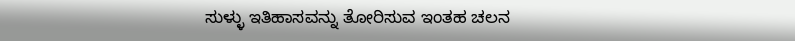ಸುಳ್ಳು ಇತಿಹಾಸವನ್ನು ತೋರಿಸುವ ಇಂತಹ ಚಲನ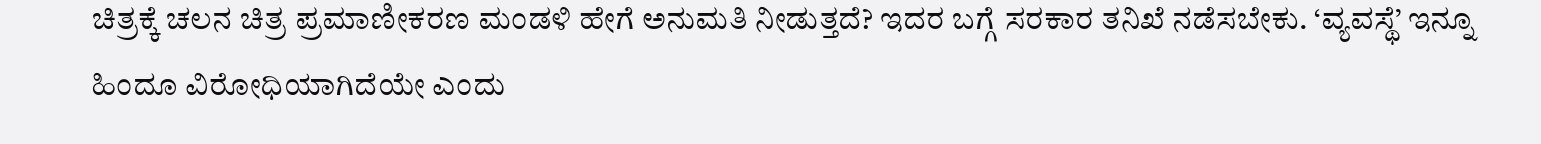ಚಿತ್ರಕ್ಕೆ ಚಲನ ಚಿತ್ರ ಪ್ರಮಾಣೀಕರಣ ಮಂಡಳಿ ಹೇಗೆ ಅನುಮತಿ ನೀಡುತ್ತದೆ? ಇದರ ಬಗ್ಗೆ ಸರಕಾರ ತನಿಖೆ ನಡೆಸಬೇಕು. ‘ವ್ಯವಸ್ಥೆ’ ಇನ್ನೂ ಹಿಂದೂ ವಿರೋಧಿಯಾಗಿದೆಯೇ ಎಂದು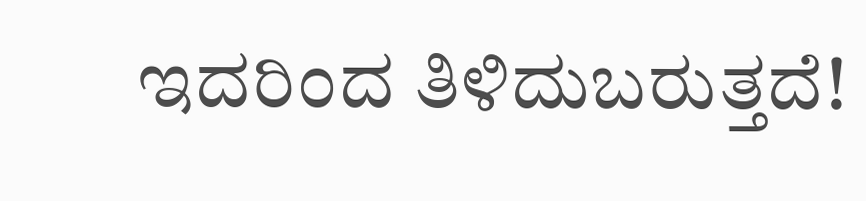ಇದರಿಂದ ತಿಳಿದುಬರುತ್ತದೆ!